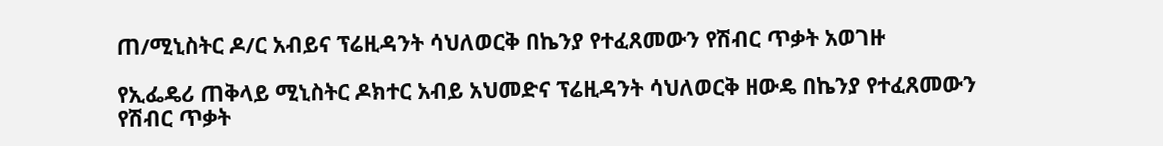ጠ/ሚኒስትር ዶ/ር አብይና ፕሬዚዳንት ሳህለወርቅ በኬንያ የተፈጸመውን የሽብር ጥቃት አወገዙ

የኢፌዴሪ ጠቅላይ ሚኒስትር ዶክተር አብይ አህመድና ፕሬዚዳንት ሳህለወርቅ ዘውዴ በኬንያ የተፈጸመውን የሽብር ጥቃት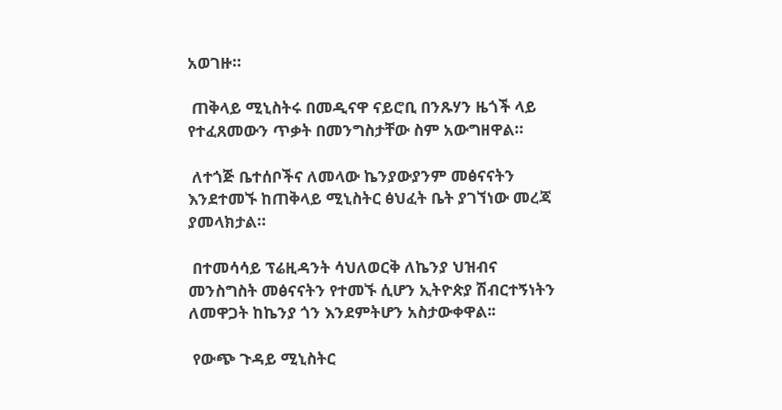አወገዙ።

 ጠቅላይ ሚኒስትሩ በመዲናዋ ናይሮቢ በንጹሃን ዜጎች ላይ የተፈጸመውን ጥቃት በመንግስታቸው ስም አውግዘዋል።

 ለተጎጅ ቤተሰቦችና ለመላው ኬንያውያንም መፅናናትን እንደተመኙ ከጠቅላይ ሚኒስትር ፅህፈት ቤት ያገኘነው መረጃ ያመላክታል።

 በተመሳሳይ ፕሬዚዳንት ሳህለወርቅ ለኬንያ ህዝብና መንስግስት መፅናናትን የተመኙ ሲሆን ኢትዮጵያ ሽብርተኝነትን ለመዋጋት ከኬንያ ጎን እንደምትሆን አስታውቀዋል፡፡

 የውጭ ጉዳይ ሚኒስትር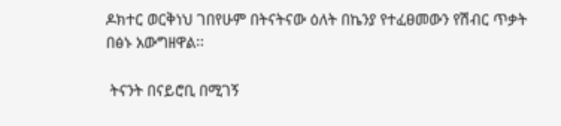ዶክተር ወርቅነህ ገበየሁም በትናትናው ዕለት በኬንያ የተፈፀመውን የሽብር ጥቃት በፅኑ አውግዘዋል፡፡

 ትናንት በናይሮቢ በሚገኝ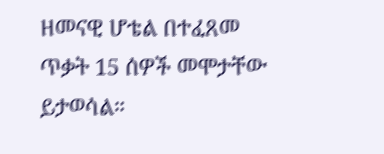ዘመናዊ ሆቴል በተፈጸመ ጥቃት 15 ሰዎች መሞታቸው ይታወሳል።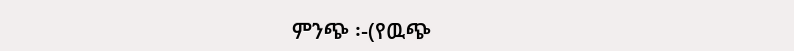ምንጭ ፡-(የዉጭ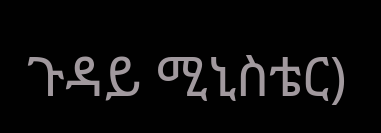ጉዳይ ሚኒስቴር)